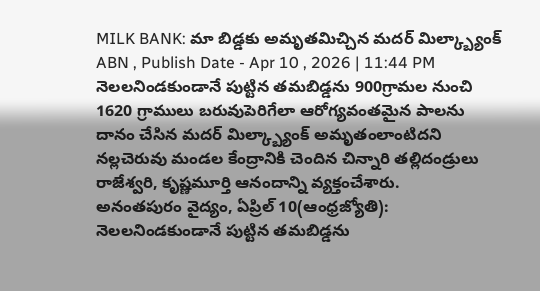MILK BANK: మా బిడ్డకు అమృతమిచ్చిన మదర్ మిల్క్బ్యాంక్
ABN , Publish Date - Apr 10 , 2026 | 11:44 PM
నెలలనిండకుండానే పుట్టిన తమబిడ్డను 900గ్రామల నుంచి 1620 గ్రాములు బరువుపెరిగేలా ఆరోగ్యవంతమైన పాలను దానం చేసిన మదర్ మిల్క్బ్యాంక్ అమృతంలాంటిదని నల్లచెరువు మండల కేంద్రానికి చెందిన చిన్నారి తల్లిదండ్రులు రాజేశ్వరి, కృష్ణమూర్తి ఆనందాన్ని వ్యక్తంచేశారు.
అనంతపురం వైద్యం, ఏప్రిల్ 10(ఆంధ్రజ్యోతి): నెలలనిండకుండానే పుట్టిన తమబిడ్డను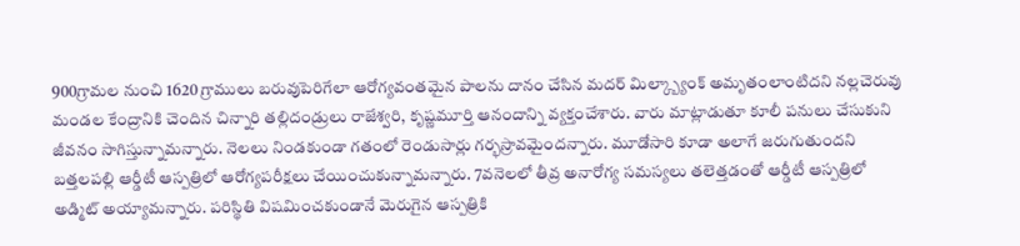900గ్రామల నుంచి 1620 గ్రాములు బరువుపెరిగేలా ఆరోగ్యవంతమైన పాలను దానం చేసిన మదర్ మిల్క్బ్యాంక్ అమృతంలాంటిదని నల్లచెరువు మండల కేంద్రానికి చెందిన చిన్నారి తల్లిదండ్రులు రాజేశ్వరి, కృష్ణమూర్తి ఆనందాన్ని వ్యక్తంచేశారు. వారు మాట్లాడుతూ కూలీ పనులు చేసుకుని జీవనం సాగిస్తున్నామన్నారు. నెలలు నిండకుండా గతంలో రెండుసార్లు గర్భస్రావమైందన్నారు. మూడోసారి కూడా అలాగే జరుగుతుందని బత్తలపల్లి ఆర్డీటీ ఆస్పత్రిలో ఆరోగ్యపరీక్షలు చేయించుకున్నామన్నారు. 7వనెలలో తీవ్ర అనారోగ్య సమస్యలు తలెత్తడంతో ఆర్డీటీ ఆస్పత్రిలో అడ్మిట్ అయ్యామన్నారు. పరిస్థితి విషమించకుండానే మెరుగైన ఆస్పత్రికి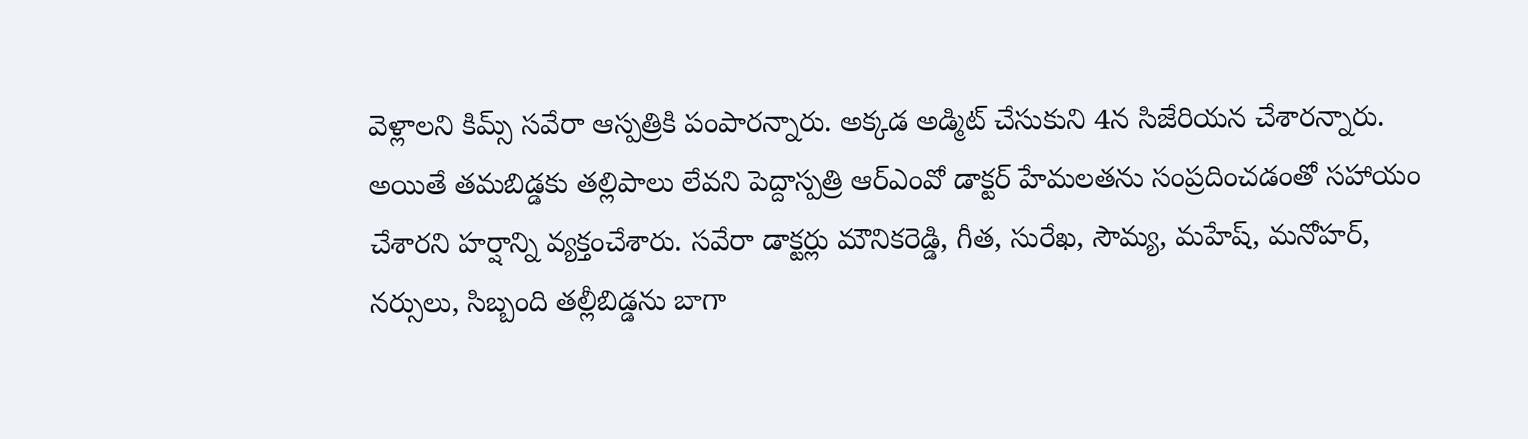వెళ్లాలని కిమ్స్ సవేరా ఆస్పత్రికి పంపారన్నారు. అక్కడ అడ్మిట్ చేసుకుని 4న సిజేరియన చేశారన్నారు. అయితే తమబిడ్డకు తల్లిపాలు లేవని పెద్దాస్పత్రి ఆర్ఎంవో డాక్టర్ హేమలతను సంప్రదించడంతో సహాయం చేశారని హర్షాన్ని వ్యక్తంచేశారు. సవేరా డాక్టర్లు మౌనికరెడ్డి, గీత, సురేఖ, సౌమ్య, మహేష్, మనోహర్, నర్సులు, సిబ్బంది తల్లీబిడ్డను బాగా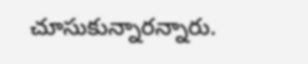చూసుకున్నారన్నారు.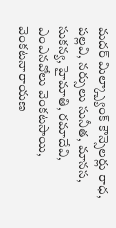మదర్ మిల్క్బ్యాంక్ కౌన్సెలర్లు రాధ, పల్లవి, నర్సులు సునీత, మానస, సుకన్య, హైమాతి, రమాదేవి, ఎంఎనవోలు వెంకటసాయి, వెంకటనారాయణ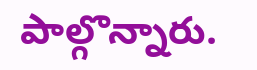పాల్గొన్నారు.